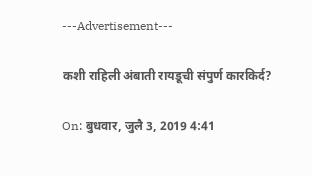---Advertisement---

कशी राहिली अंबाती रायडूची संपुर्ण कारकिर्द?

On: बुधवार, जुलै 3, 2019 4:41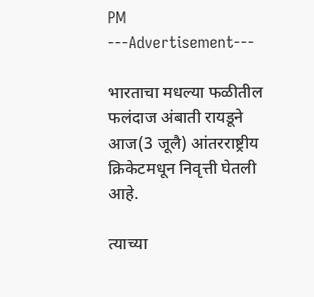PM
---Advertisement---

भारताचा मधल्या फळीतील फलंदाज अंबाती रायडूने आज(3 जूलै) आंतरराष्ट्रीय क्रिकेटमधून निवृत्ती घेतली आहे.

त्याच्या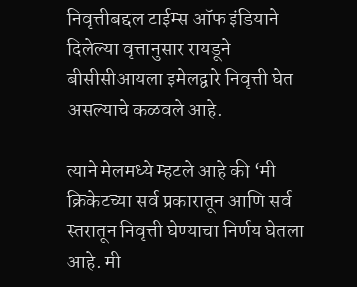निवृत्तीबद्दल टाईम्स ऑफ इंडियाने दिलेल्या वृत्तानुसार रायडूने बीसीसीआयला इमेलद्वारे निवृत्ती घेत असल्याचे कळवले आहे.

त्याने मेलमध्ये म्हटले आहे की ‘मी क्रिकेटच्या सर्व प्रकारातून आणि सर्व स्तरातून निवृत्ती घेण्याचा निर्णय घेतला आहे. मी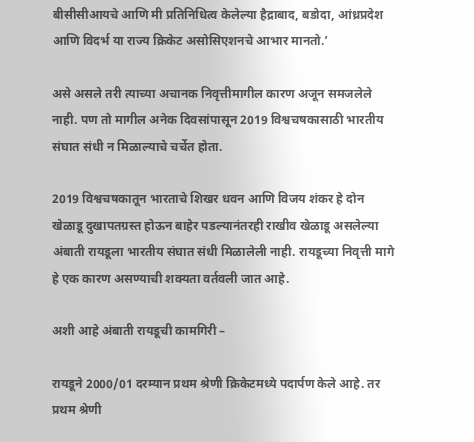बीसीसीआयचे आणि मी प्रतिनिधित्व केलेल्या हैद्राबाद, बडोदा, आंध्रप्रदेश आणि विदर्भ या राज्य क्रिकेट असोसिएशनचे आभार मानतो.’

असे असले तरी त्याच्या अचानक निवृत्तीमागील कारण अजून समजलेले नाही. पण तो मागील अनेक दिवसांपासून 2019 विश्वचषकासाठी भारतीय संघात संधी न मिळाल्याचे चर्चेत होता.

2019 विश्वचषकातून भारताचे शिखर धवन आणि विजय शंकर हे दोन खेळाडू दुखापतग्रस्त होऊन बाहेर पडल्यानंतरही राखीव खेळाडू असलेल्या अंबाती रायडूला भारतीय संघात संधी मिळालेली नाही. रायडूच्या निवृत्ती मागे हे एक कारण असण्याची शक्यता वर्तवली जात आहे.

अशी आहे अंबाती रायडूची कामगिरी –

रायडूने 2000/01 दरम्यान प्रथम श्रेणी क्रिकेटमध्ये पदार्पण केले आहे. तर प्रथम श्रेणी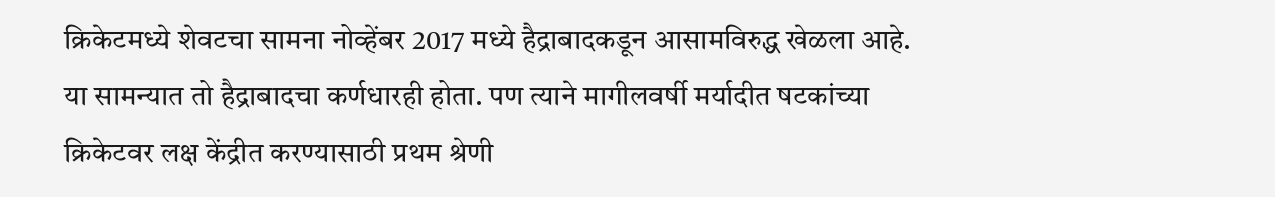क्रिकेटमध्ये शेवटचा सामना नोव्हेंबर 2017 मध्ये हैद्राबादकडून आसामविरुद्ध खेळला आहे. या सामन्यात तो हैद्राबादचा कर्णधारही होता. पण त्याने मागीलवर्षी मर्यादीत षटकांच्या क्रिकेटवर लक्ष केंद्रीत करण्यासाठी प्रथम श्रेणी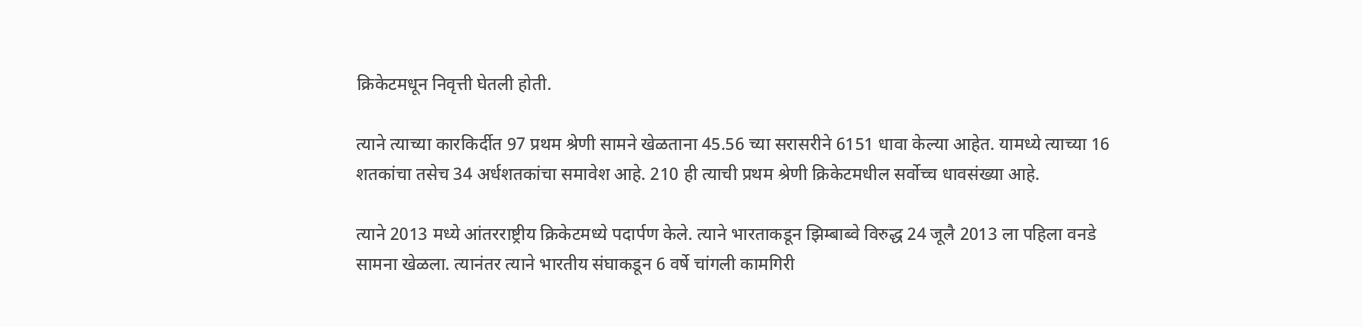क्रिकेटमधून निवृत्ती घेतली होती.

त्याने त्याच्या कारकिर्दीत 97 प्रथम श्रेणी सामने खेळताना 45.56 च्या सरासरीने 6151 धावा केल्या आहेत. यामध्ये त्याच्या 16 शतकांचा तसेच 34 अर्धशतकांचा समावेश आहे. 210 ही त्याची प्रथम श्रेणी क्रिकेटमधील सर्वोच्च धावसंख्या आहे.

त्याने 2013 मध्ये आंतरराष्ट्रीय क्रिकेटमध्ये पदार्पण केले. त्याने भारताकडून झिम्बाब्वे विरुद्ध 24 जूलै 2013 ला पहिला वनडे सामना खेळला. त्यानंतर त्याने भारतीय संघाकडून 6 वर्षे चांगली कामगिरी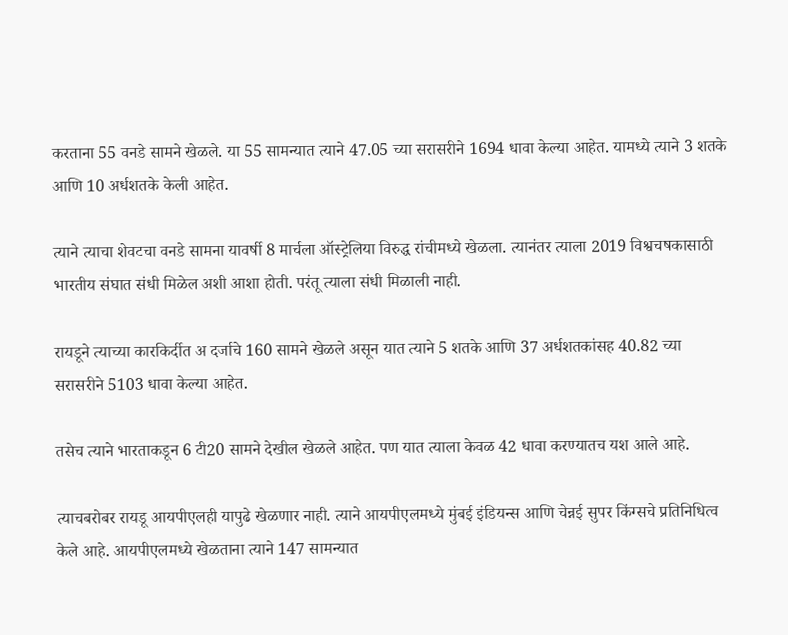करताना 55 वनडे सामने खेळले. या 55 सामन्यात त्याने 47.05 च्या सरासरीने 1694 धावा केल्या आहेत. यामध्ये त्याने 3 शतके आणि 10 अर्धशतके केली आहेत.

त्याने त्याचा शेवटचा वनडे सामना यावर्षी 8 मार्चला ऑस्ट्रेलिया विरुद्ध रांचीमध्ये खेळला. त्यानंतर त्याला 2019 विश्वचषकासाठी भारतीय संघात संधी मिळेल अशी आशा होती. परंतू त्याला संधी मिळाली नाही.

रायडूने त्याच्या कारकिर्दीत अ दर्जाचे 160 सामने खेळले असून यात त्याने 5 शतके आणि 37 अर्धशतकांसह 40.82 च्या सरासरीने 5103 धावा केल्या आहेत.

तसेच त्याने भारताकडून 6 टी20 सामने देखील खेळले आहेत. पण यात त्याला केवळ 42 धावा करण्यातच यश आले आहे.

त्याचबरोबर रायडू आयपीएलही यापुढे खेळणार नाही. त्याने आयपीएलमध्ये मुंबई इंडियन्स आणि चेन्नई सुपर किंग्सचे प्रतिनिधित्व केले आहे. आयपीएलमध्ये खेळताना त्याने 147 सामन्यात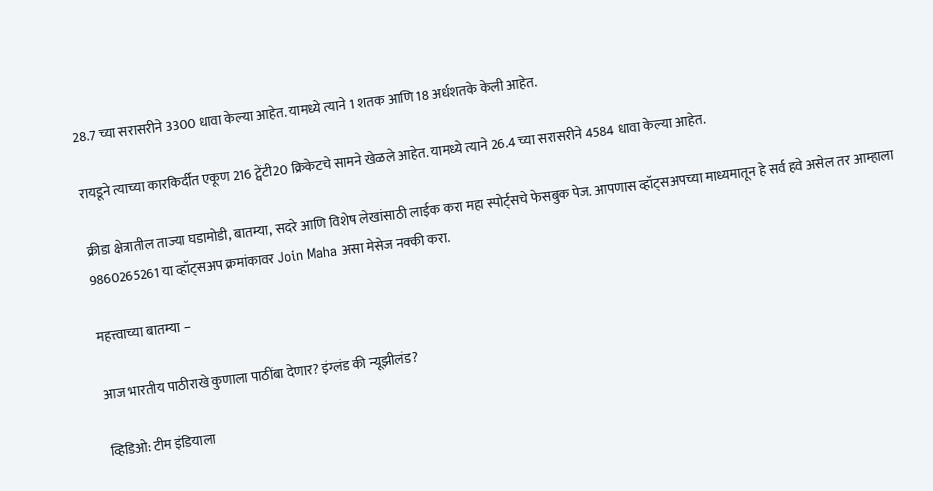28.7 च्या सरासरीने 3300 धावा केल्या आहेत. यामध्ये त्याने 1 शतक आणि 18 अर्धशतके केली आहेत.

रायडूने त्याच्या कारकिर्दीत एकूण 216 ट्वेंटी20 क्रिकेटचे सामने खेळले आहेत. यामध्ये त्याने 26.4 च्या सरासरीने 4584 धावा केल्या आहेत.

क्रीडा क्षेत्रातील ताज्या घडामोडी, बातम्या, सदरे आणि विशेष लेखांसाठी लाईक करा महा स्पोर्ट्सचे फेसबुक पेज. आपणास व्हॉट्सअपच्या माध्यमातून हे सर्व हवे असेल तर आम्हाला 9860265261 या व्हॉट्सअप क्रमांकावर Join Maha असा मेसेज नक्की करा.

महत्त्वाच्या बातम्या –

आज भारतीय पाठीराखे कुणाला पाठींबा देणार? इंग्लंड की न्यूझीलंड?

व्हिडिओ: टीम इंडियाला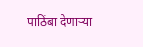पाठिंबा देणाऱ्या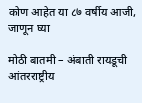कोण आहेत या ८७ वर्षीय आजी, जाणून घ्या

मोठी बातमी – अंबाती रायडूची आंतरराष्ट्रीय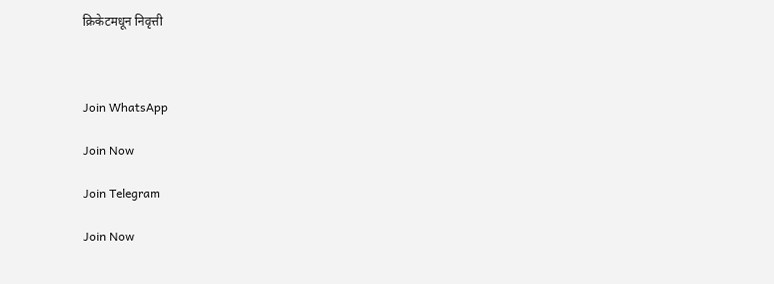क्रिकेटमधून निवृत्ती



Join WhatsApp

Join Now

Join Telegram

Join Now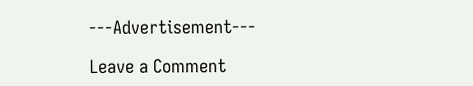---Advertisement---

Leave a Comment